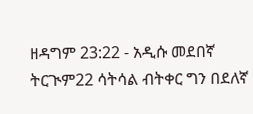ዘዳግም 23:22 - አዲሱ መደበኛ ትርጒም22 ሳትሳል ብትቀር ግን በደለኛ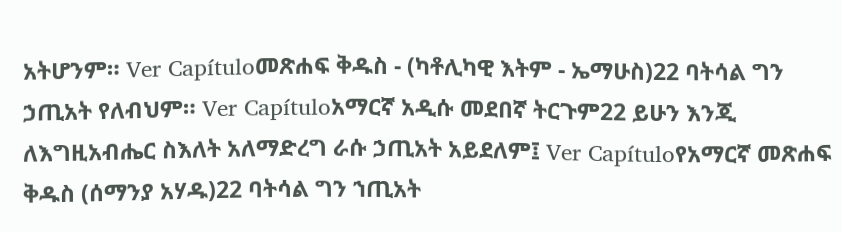አትሆንም። Ver Capítuloመጽሐፍ ቅዱስ - (ካቶሊካዊ እትም - ኤማሁስ)22 ባትሳል ግን ኃጢአት የለብህም። Ver Capítuloአማርኛ አዲሱ መደበኛ ትርጉም22 ይሁን እንጂ ለእግዚአብሔር ስእለት አለማድረግ ራሱ ኃጢአት አይደለም፤ Ver Capítuloየአማርኛ መጽሐፍ ቅዱስ (ሰማንያ አሃዱ)22 ባትሳል ግን ኀጢአት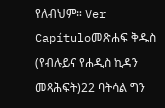የለብህም። Ver Capítuloመጽሐፍ ቅዱስ (የብሉይና የሐዲስ ኪዳን መጻሕፍት)22 ባትሳል ግን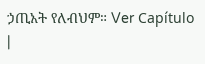ኃጢአት የለብህም። Ver Capítulo |